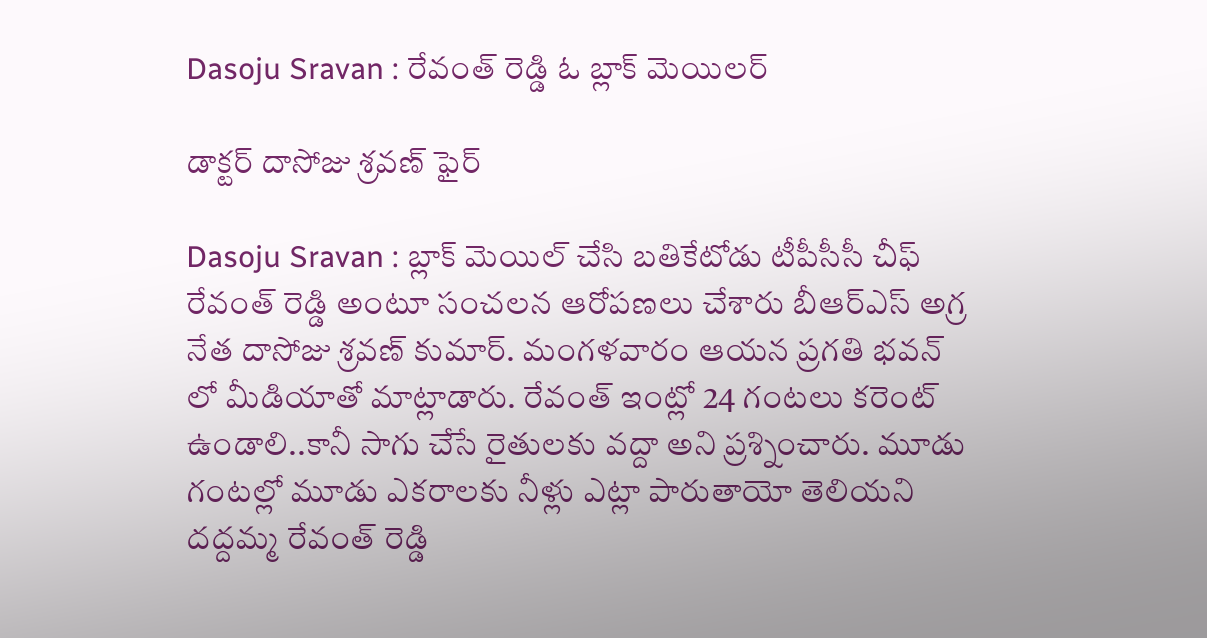Dasoju Sravan : రేవంత్ రెడ్డి ఓ బ్లాక్ మెయిల‌ర్

డాక్ట‌ర్ దాసోజు శ్ర‌వ‌ణ్ ఫైర్

Dasoju Sravan : బ్లాక్ మెయిల్ చేసి బ‌తికేటోడు టీపీసీసీ చీఫ్ రేవంత్ రెడ్డి అంటూ సంచ‌ల‌న ఆరోప‌ణ‌లు చేశారు బీఆర్ఎస్ అగ్ర నేత దాసోజు శ్ర‌వ‌ణ్ కుమార్. మంగ‌ళ‌వారం ఆయ‌న ప్ర‌గ‌తి భ‌వ‌న్ లో మీడియాతో మాట్లాడారు. రేవంత్ ఇంట్లో 24 గంట‌లు క‌రెంట్ ఉండాలి..కానీ సాగు చేసే రైతుల‌కు వ‌ద్దా అని ప్ర‌శ్నించారు. మూడు గంట‌ల్లో మూడు ఎక‌రాల‌కు నీళ్లు ఎట్లా పారుతాయో తెలియ‌ని ద‌ద్ద‌మ్మ రేవంత్ రెడ్డి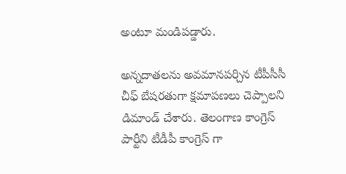అంటూ మండిప‌డ్డారు.

అన్న‌దాత‌ల‌ను అవ‌మాన‌ప‌ర్చిన టీపీసీసీ చీఫ్ బేష‌ర‌తుగా క్ష‌మాప‌ణ‌లు చెప్పాల‌ని డిమాండ్ చేశారు. తెలంగాణ కాంగ్రెస్ పార్టీని టీడీపీ కాంగ్రెస్ గా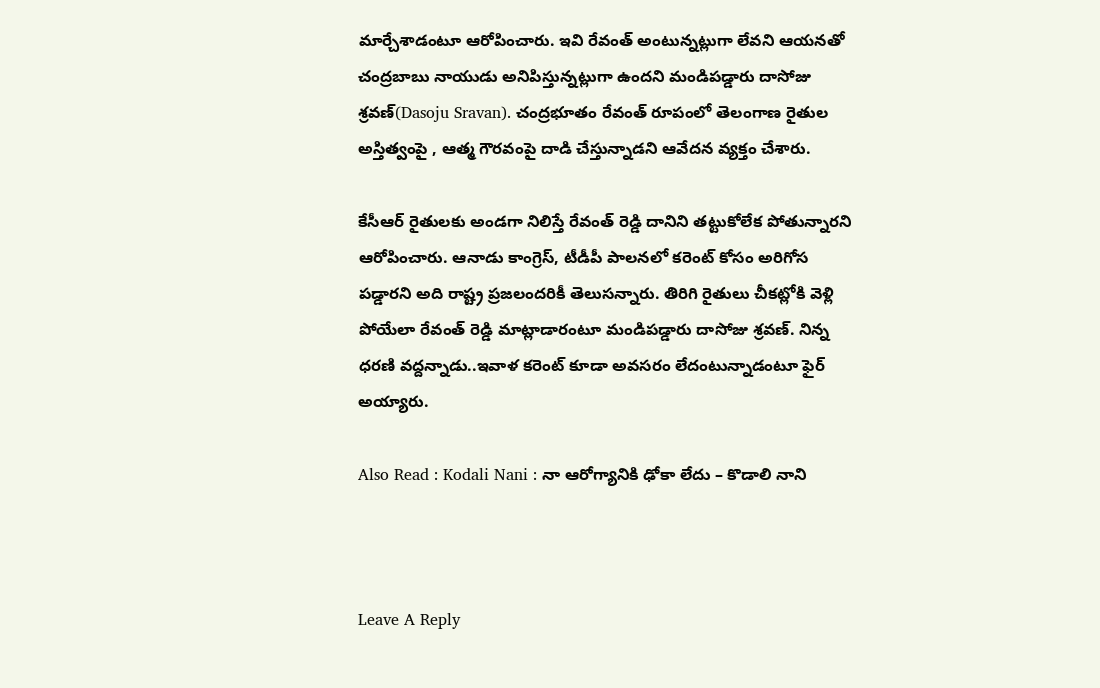మార్చేశాడంటూ ఆరోపించారు. ఇవి రేవంత్ అంటున్న‌ట్లుగా లేవ‌ని ఆయ‌న‌తో చంద్ర‌బాబు నాయుడు అనిపిస్తున్న‌ట్లుగా ఉంద‌ని మండిప‌డ్డారు దాసోజు శ్ర‌వ‌ణ్(Dasoju Sravan). చంద్ర‌భూతం రేవంత్ రూపంలో తెలంగాణ రైతుల అస్తిత్వంపై , ఆత్మ గౌర‌వంపై దాడి చేస్తున్నాడ‌ని ఆవేద‌న వ్య‌క్తం చేశారు.

కేసీఆర్ రైతుల‌కు అండ‌గా నిలిస్తే రేవంత్ రెడ్డి దానిని త‌ట్టుకోలేక పోతున్నార‌ని ఆరోపించారు. ఆనాడు కాంగ్రెస్, టీడీపీ పాల‌న‌లో క‌రెంట్ కోసం అరిగోస ప‌డ్డార‌ని అది రాష్ట్ర ప్ర‌జ‌లంద‌రికీ తెలుస‌న్నారు. తిరిగి రైతులు చీక‌ట్లోకి వెళ్లి పోయేలా రేవంత్ రెడ్డి మాట్లాడారంటూ మండిప‌డ్డారు దాసోజు శ్ర‌వ‌ణ్‌. నిన్న ధ‌ర‌ణి వ‌ద్ద‌న్నాడు..ఇవాళ క‌రెంట్ కూడా అవ‌స‌రం లేదంటున్నాడంటూ ఫైర్ అయ్యారు.

Also Read : Kodali Nani : నా ఆరోగ్యానికి ఢోకా లేదు – కొడాలి నాని



Leave A Reply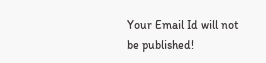Your Email Id will not be published!